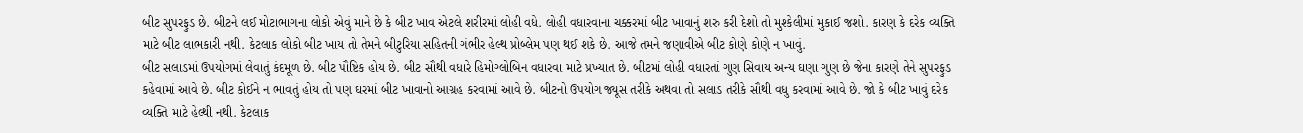બીટ સુપરફુડ છે. બીટને લઈ મોટાભાગના લોકો એવું માને છે કે બીટ ખાવ એટલે શરીરમાં લોહી વધે. લોહી વધારવાના ચક્કરમાં બીટ ખાવાનું શરુ કરી દેશો તો મુશ્કેલીમાં મુકાઈ જશો. કારણ કે દરેક વ્યક્તિ માટે બીટ લાભકારી નથી. કેટલાક લોકો બીટ ખાય તો તેમને બીટુરિયા સહિતની ગંભીર હેલ્થ પ્રોબ્લેમ પણ થઈ શકે છે. આજે તમને જણાવીએ બીટ કોણે કોણે ન ખાવું.
બીટ સલાડમાં ઉપયોગમાં લેવાતું કંદમૂળ છે. બીટ પૌષ્ટિક હોય છે. બીટ સૌથી વધારે હિમોગ્લોબિન વધારવા માટે પ્રખ્યાત છે. બીટમાં લોહી વધારતાં ગુણ સિવાય અન્ય ઘણા ગુણ છે જેના કારણે તેને સુપરફુડ કહેવામાં આવે છે. બીટ કોઈને ન ભાવતું હોય તો પણ ઘરમાં બીટ ખાવાનો આગ્રહ કરવામાં આવે છે. બીટનો ઉપયોગ જ્યૂસ તરીકે અથવા તો સલાડ તરીકે સૌથી વધુ કરવામાં આવે છે. જો કે બીટ ખાવું દરેક વ્યક્તિ માટે હેલ્થી નથી. કેટલાક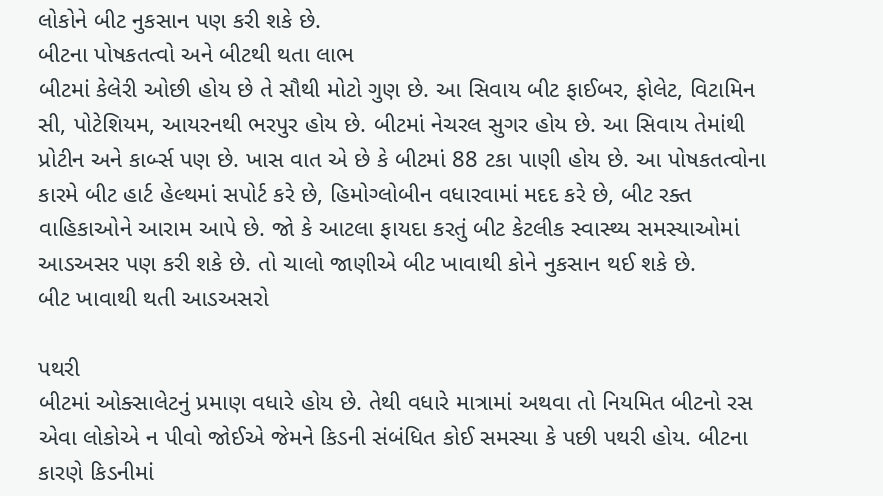લોકોને બીટ નુકસાન પણ કરી શકે છે.
બીટના પોષકતત્વો અને બીટથી થતા લાભ
બીટમાં કેલેરી ઓછી હોય છે તે સૌથી મોટો ગુણ છે. આ સિવાય બીટ ફાઈબર, ફોલેટ, વિટામિન સી, પોટેશિયમ, આયરનથી ભરપુર હોય છે. બીટમાં નેચરલ સુગર હોય છે. આ સિવાય તેમાંથી પ્રોટીન અને કાર્બ્સ પણ છે. ખાસ વાત એ છે કે બીટમાં 88 ટકા પાણી હોય છે. આ પોષકતત્વોના કારમે બીટ હાર્ટ હેલ્થમાં સપોર્ટ કરે છે, હિમોગ્લોબીન વધારવામાં મદદ કરે છે, બીટ રક્ત વાહિકાઓને આરામ આપે છે. જો કે આટલા ફાયદા કરતું બીટ કેટલીક સ્વાસ્થ્ય સમસ્યાઓમાં આડઅસર પણ કરી શકે છે. તો ચાલો જાણીએ બીટ ખાવાથી કોને નુકસાન થઈ શકે છે.
બીટ ખાવાથી થતી આડઅસરો

પથરી
બીટમાં ઓક્સાલેટનું પ્રમાણ વધારે હોય છે. તેથી વધારે માત્રામાં અથવા તો નિયમિત બીટનો રસ એવા લોકોએ ન પીવો જોઈએ જેમને કિડની સંબંધિત કોઈ સમસ્યા કે પછી પથરી હોય. બીટના કારણે કિડનીમાં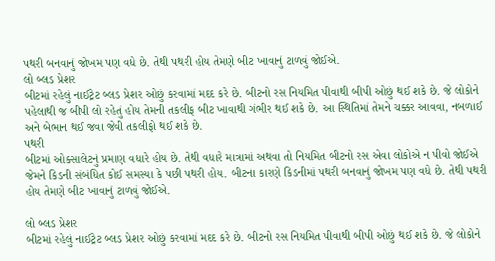પથરી બનવાનું જોખમ પણ વધે છે. તેથી પથરી હોય તેમણે બીટ ખાવાનું ટાળવું જોઈએ.
લો બ્લડ પ્રેશર
બીટમાં રહેલું નાઈટ્રેટ બ્લડ પ્રેશર ઓછું કરવામાં મદદ કરે છે. બીટનો રસ નિયમિત પીવાથી બીપી ઓછું થઈ શકે છે. જે લોકોને પહેલાથી જ બીપી લો રહેતું હોય તેમની તકલીફ બીટ ખાવાથી ગંભીર થઈ શકે છે. આ સ્થિતિમાં તેમને ચક્કર આવવા, નબળાઈ અને બેભાન થઈ જવા જેવી તકલીફો થઈ શકે છે.
પથરી
બીટમાં ઓક્સાલેટનું પ્રમાણ વધારે હોય છે. તેથી વધારે માત્રામાં અથવા તો નિયમિત બીટનો રસ એવા લોકોએ ન પીવો જોઈએ જેમને કિડની સંબંધિત કોઈ સમસ્યા કે પછી પથરી હોય. બીટના કારણે કિડનીમાં પથરી બનવાનું જોખમ પણ વધે છે. તેથી પથરી હોય તેમણે બીટ ખાવાનું ટાળવું જોઈએ.

લો બ્લડ પ્રેશર
બીટમાં રહેલું નાઈટ્રેટ બ્લડ પ્રેશર ઓછું કરવામાં મદદ કરે છે. બીટનો રસ નિયમિત પીવાથી બીપી ઓછું થઈ શકે છે. જે લોકોને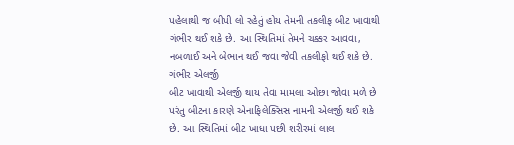પહેલાથી જ બીપી લો રહેતું હોય તેમની તકલીફ બીટ ખાવાથી ગંભીર થઈ શકે છે. આ સ્થિતિમાં તેમને ચક્કર આવવા, નબળાઈ અને બેભાન થઈ જવા જેવી તકલીફો થઈ શકે છે.
ગંભીર એલર્જી
બીટ ખાવાથી એલર્જી થાય તેવા મામલા ઓછા જોવા મળે છે પરંતુ બીટના કારણે એનાફિલેક્સિસ નામની એલર્જી થઈ શકે છે. આ સ્થિતિમાં બીટ ખાધા પછી શરીરમાં લાલ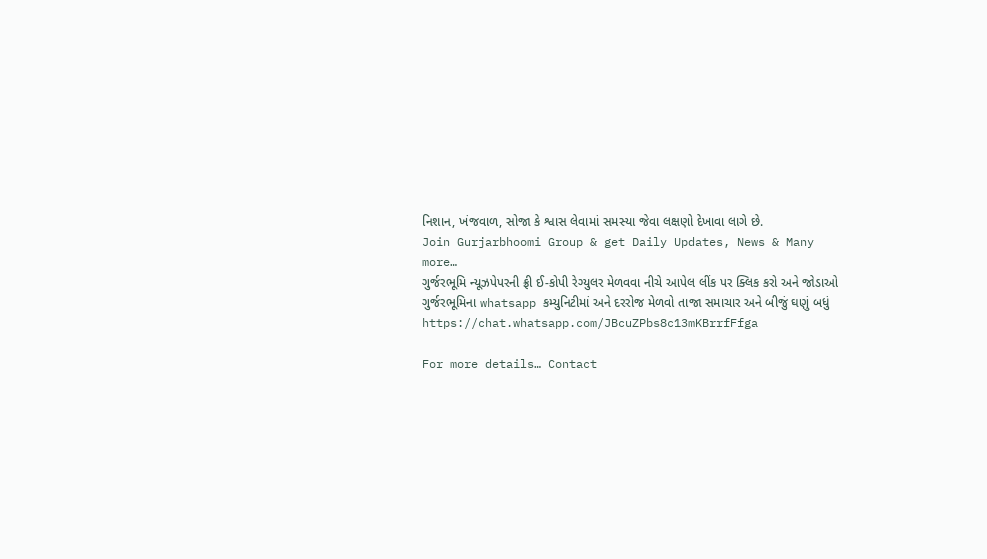નિશાન, ખંજવાળ, સોજા કે શ્વાસ લેવામાં સમસ્યા જેવા લક્ષણો દેખાવા લાગે છે.
Join Gurjarbhoomi Group & get Daily Updates, News & Many more…
ગુર્જરભૂમિ ન્યૂઝપેપરની ફ્રી ઈ-કોપી રેગ્યુલર મેળવવા નીચે આપેલ લીંક પર ક્લિક કરો અને જોડાઓ ગુર્જરભૂમિના whatsapp કમ્યુનિટીમાં અને દરરોજ મેળવો તાજા સમાચાર અને બીજું ઘણું બધું https://chat.whatsapp.com/JBcuZPbs8c13mKBrrfFfga

For more details… Contact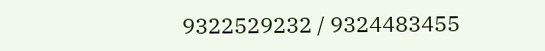9322529232 / 9324483455